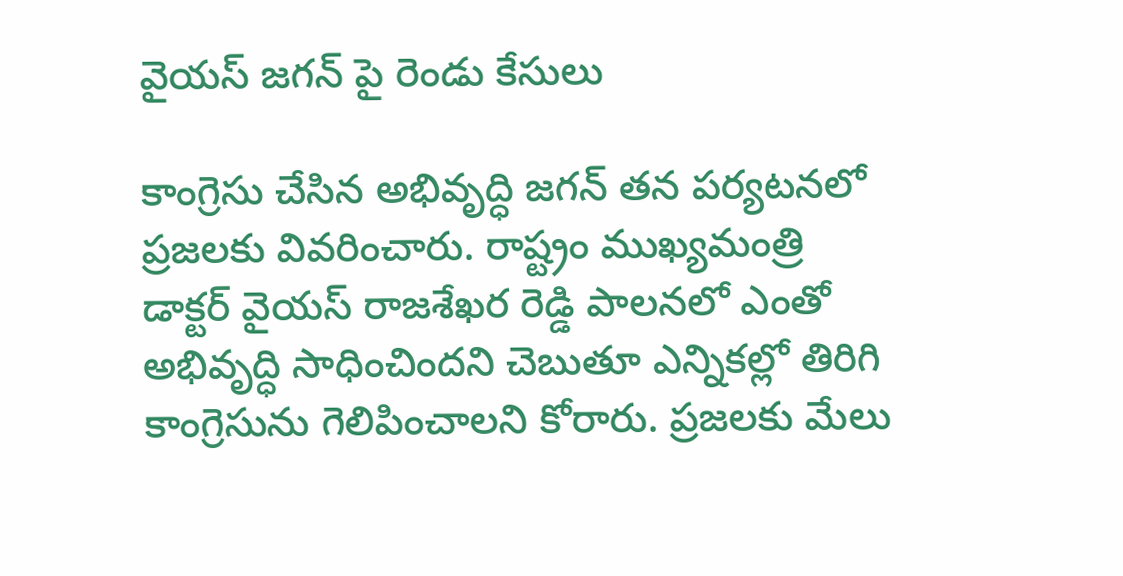వైయస్ జగన్ పై రెండు కేసులు

కాంగ్రెసు చేసిన అభివృద్ధి జగన్ తన పర్యటనలో ప్రజలకు వివరించారు. రాష్ట్రం ముఖ్యమంత్రి డాక్టర్ వైయస్ రాజశేఖర రెడ్డి పాలనలో ఎంతో అభివృద్ధి సాధించిందని చెబుతూ ఎన్నికల్లో తిరిగి కాంగ్రెసును గెలిపించాలని కోరారు. ప్రజలకు మేలు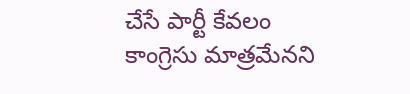చేసే పార్టీ కేవలం కాంగ్రెసు మాత్రమేనని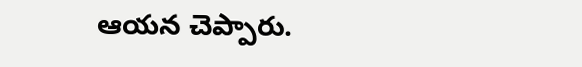ఆయన చెప్పారు.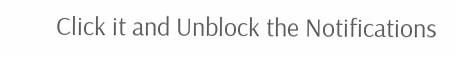Click it and Unblock the Notifications